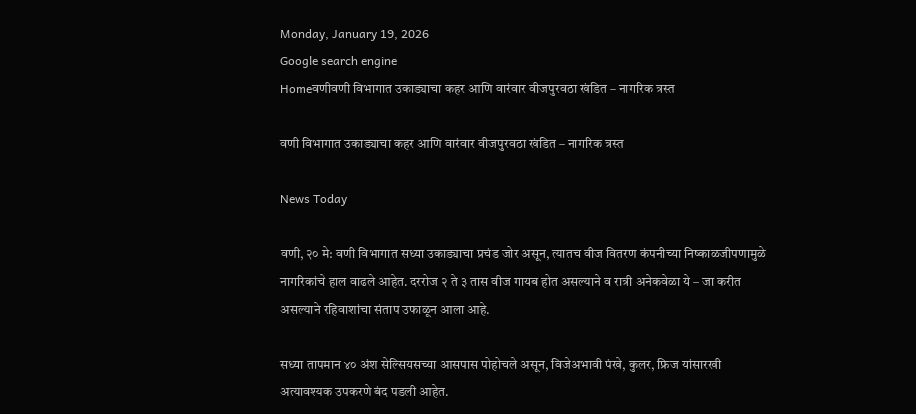Monday, January 19, 2026
Google search engine
Homeवणीवणी विभागात उकाड्याचा कहर आणि वारंवार वीजपुरवठा खंडित – नागरिक त्रस्त

वणी विभागात उकाड्याचा कहर आणि वारंवार वीजपुरवठा खंडित – नागरिक त्रस्त

News Today

वणी, २० मे: वणी विभागात सध्या उकाड्याचा प्रचंड जोर असून, त्यातच वीज वितरण कंपनीच्या निष्काळजीपणामुळे नागरिकांचे हाल वाढले आहेत. दररोज २ ते ३ तास वीज गायब होत असल्याने व रात्री अनेकवेळा ये – जा करीत असल्याने रहिवाशांचा संताप उफाळून आला आहे.

सध्या तापमान ४० अंश सेल्सियसच्या आसपास पोहोचले असून, विजेअभावी पंखे, कुलर, फ्रिज यांसारखी अत्यावश्यक उपकरणे बंद पडली आहेत.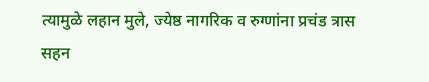त्यामुळे लहान मुले, ज्येष्ठ नागरिक व रुग्णांना प्रचंड त्रास सहन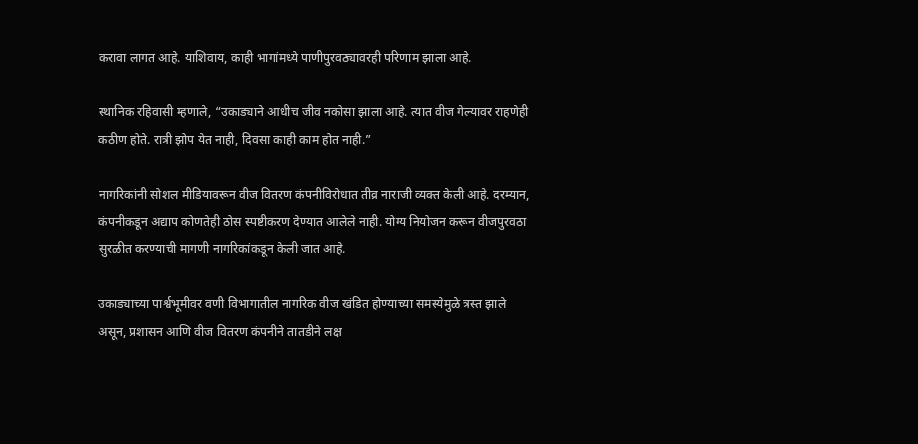करावा लागत आहे. याशिवाय, काही भागांमध्ये पाणीपुरवठ्यावरही परिणाम झाला आहे.

स्थानिक रहिवासी म्हणाले, “उकाड्याने आधीच जीव नकोसा झाला आहे. त्यात वीज गेल्यावर राहणेही कठीण होते. रात्री झोप येत नाही, दिवसा काही काम होत नाही.”

नागरिकांनी सोशल मीडियावरून वीज वितरण कंपनीविरोधात तीव्र नाराजी व्यक्त केली आहे. दरम्यान, कंपनीकडून अद्याप कोणतेही ठोस स्पष्टीकरण देण्यात आलेले नाही. योग्य नियोजन करून वीजपुरवठा सुरळीत करण्याची मागणी नागरिकांकडून केली जात आहे.

उकाड्याच्या पार्श्वभूमीवर वणी विभागातील नागरिक वीज खंडित होण्याच्या समस्येमुळे त्रस्त झाले असून, प्रशासन आणि वीज वितरण कंपनीने तातडीने लक्ष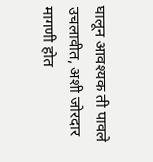घालून आवश्यक ती पावले उचलावीत, अशी जोरदार मागणी होत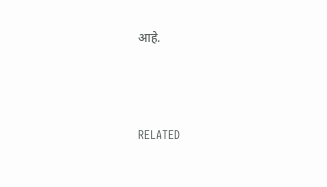आहे.



RELATED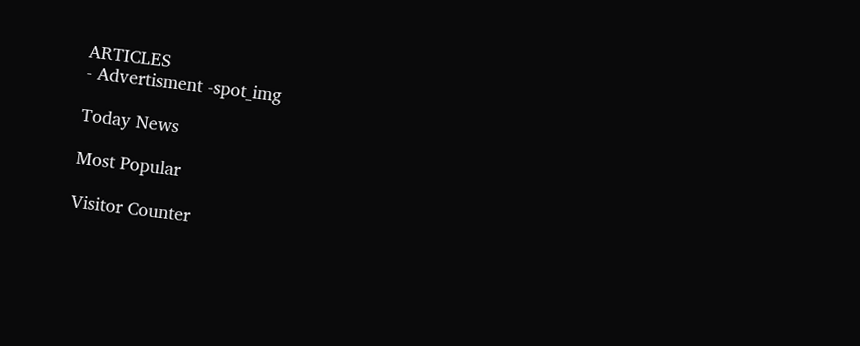ARTICLES
- Advertisment -spot_img

Today News

Most Popular

Visitor Counter